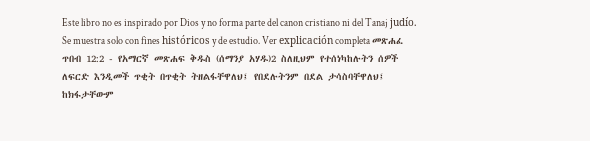Este libro no es inspirado por Dios y no forma parte del canon cristiano ni del Tanaj judío. Se muestra solo con fines históricos y de estudio. Ver explicación completa መጽሐፈ ጥበብ 12:2 - የአማርኛ መጽሐፍ ቅዱስ (ሰማንያ አሃዱ)2 ስለዚህም የተሰነካከሉትን ሰዎች ለፍርድ እንዲመች ጥቂት በጥቂት ትዘልፋቸዋለህ፤ የበደሉትንም በደል ታሳስባቸዋለህ፤ ከክፋታቸውም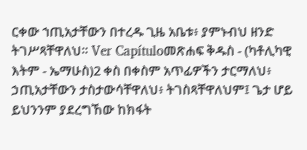ርቀው ኀጢአታቸውን በተረዱ ጊዜ አቤቱ፥ ያምኑብህ ዘንድ ትገሥጻቸዋለህ። Ver Capítuloመጽሐፍ ቅዱስ - (ካቶሊካዊ እትም - ኤማሁስ)2 ቀስ በቀስም አጥፊዎችን ታርማለህ፥ ኃጢአታቸውን ታስታውሳቸዋለህ፥ ትገስጻቸዋለህም፤ ጌታ ሆይ ይህንንም ያደረግኸው ከክፋት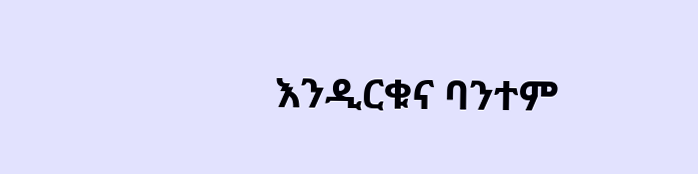እንዲርቁና ባንተም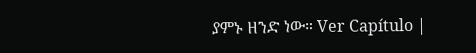ያምኑ ዘንድ ነው። Ver Capítulo |